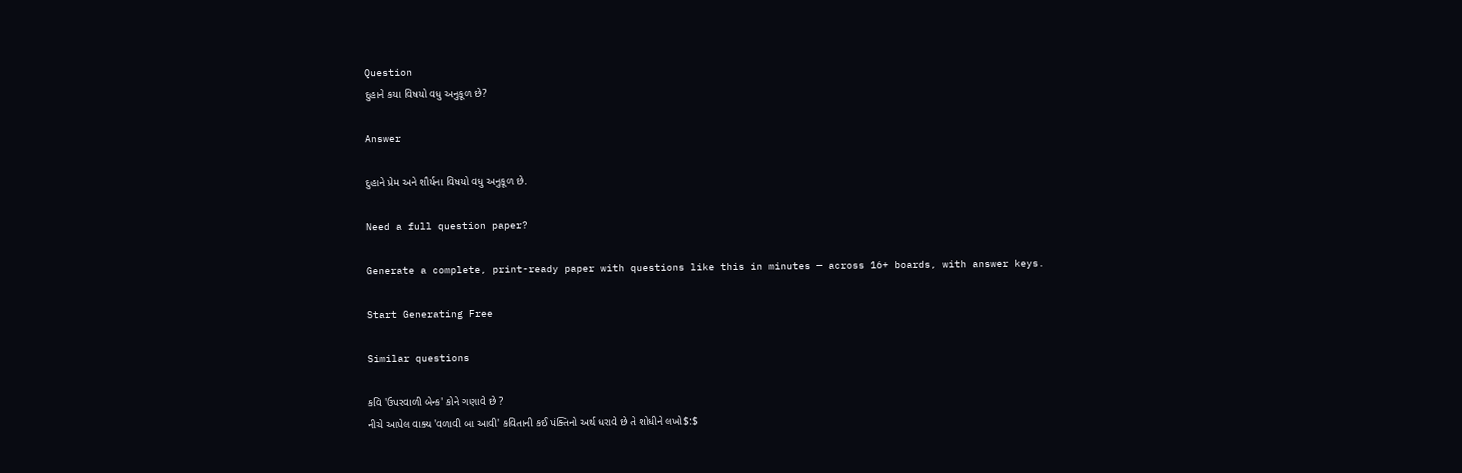Question
દુહાને કયા વિષયો વધુ અનુકૂળ છે?

Answer

દુહાને પ્રેમ અને શૌર્યના વિષયો વધુ અનુકૂળ છે.

Need a full question paper?

Generate a complete, print-ready paper with questions like this in minutes — across 16+ boards, with answer keys.

Start Generating Free

Similar questions

કવિ 'ઉપરવાળી બેન્ક' કોને ગણાવે છે ?
નીચે આપેલ વાક્ય 'વળાવી બા આવી' કવિતાની કઈ પંક્તિનો અર્થ ધરાવે છે તે શોધીને લખો$:$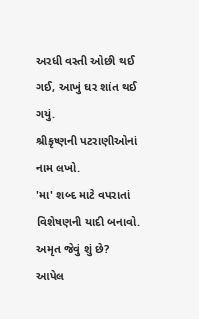અરધી વસ્તી ઓછી થઈ ગઈ, આખું ઘર શાંત થઈ ગયું.
શ્રીકૃષ્ણની પટરાણીઓનાં નામ લખો.
'મા' શબ્દ માટે વપરાતાં વિશેષણની યાદી બનાવો.
અમૃત જેવું શું છે?
આપેલ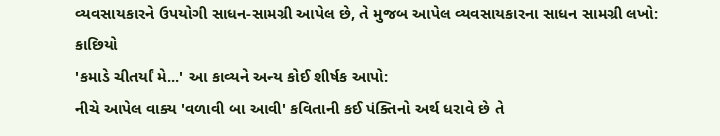વ્યવસાયકારને ઉપયોગી સાધન-સામગ્રી આપેલ છે, તે મુજબ આપેલ વ્યવસાયકારના સાધન સામગ્રી લખો: કાછિયો
'કમાડે ચીતર્યાં મે...' આ કાવ્યને અન્ય કોઈ શીર્ષક આપો:
નીચે આપેલ વાક્ય 'વળાવી બા આવી' કવિતાની કઈ પંક્તિનો અર્થ ધરાવે છે તે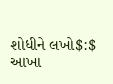શોધીને લખો$:$
આખા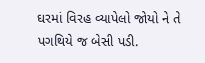ઘરમાં વિરહ વ્યાપેલો જોયો ને તે પગથિયે જ બેસી પડી.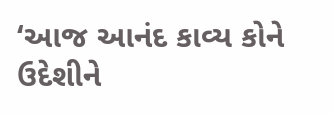‘આજ આનંદ કાવ્ય કોને ઉદેશીને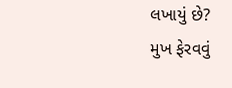લખાયું છે?
મુખ ફેરવવું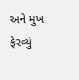અને મુખ ફેરવ્યું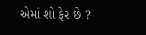એમાં શો ફેર છે ?